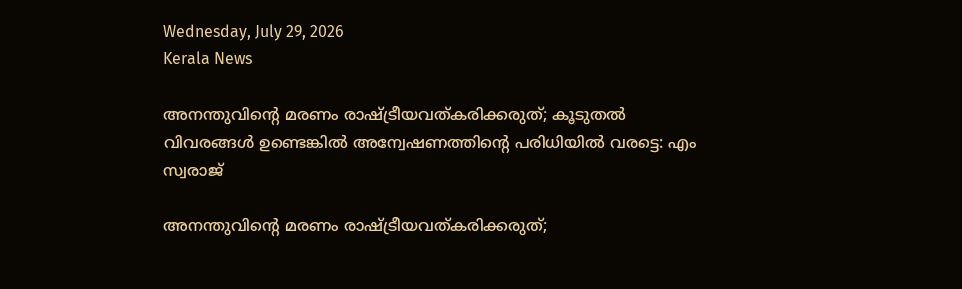Wednesday, July 29, 2026
Kerala News

അനന്തുവിന്റെ മരണം രാഷ്ട്രീയവത്കരിക്കരുത്; കൂടുതല്‍ വിവരങ്ങള്‍ ഉണ്ടെങ്കില്‍ അന്വേഷണത്തിന്റെ പരിധിയില്‍ വരട്ടെ: എം സ്വരാജ്

അനന്തുവിന്റെ മരണം രാഷ്ട്രീയവത്കരിക്കരുത്;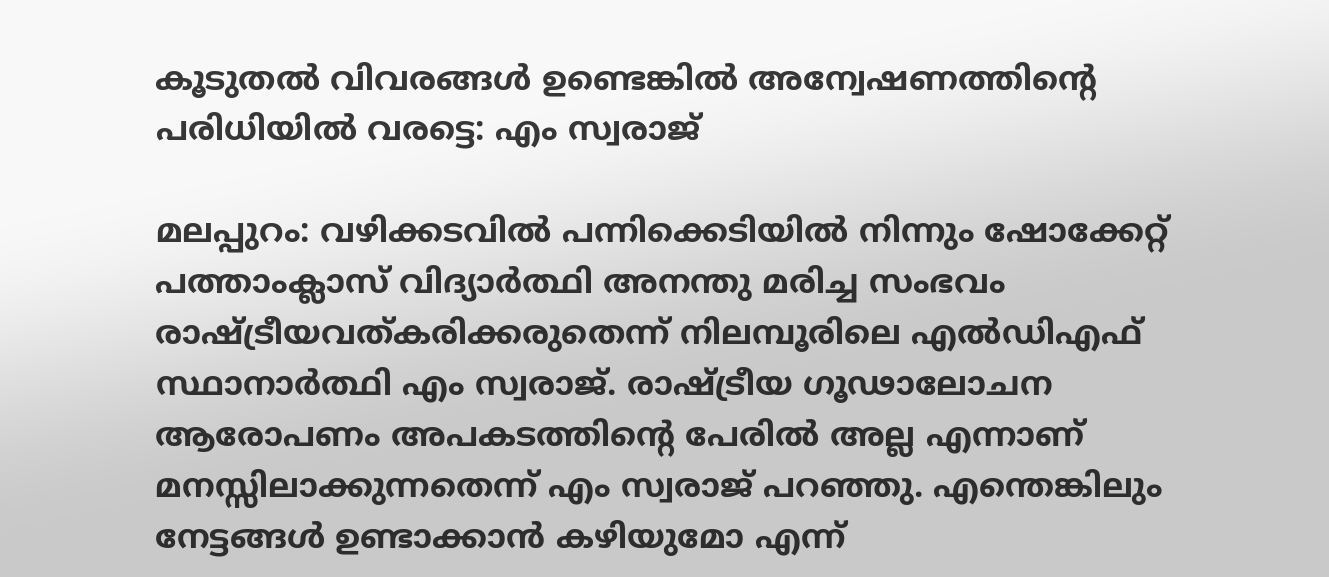കൂടുതല്‍ വിവരങ്ങള്‍ ഉണ്ടെങ്കില്‍ അന്വേഷണത്തിന്റെ പരിധിയില്‍ വരട്ടെ: എം സ്വരാജ്

മലപ്പുറം: വഴിക്കടവില്‍ പന്നിക്കെടിയില്‍ നിന്നും ഷോക്കേറ്റ് പത്താംക്ലാസ് വിദ്യാര്‍ത്ഥി അനന്തു മരിച്ച സംഭവം രാഷ്ട്രീയവത്കരിക്കരുതെന്ന് നിലമ്പൂരിലെ എല്‍ഡിഎഫ് സ്ഥാനാര്‍ത്ഥി എം സ്വരാജ്. രാഷ്ട്രീയ ഗൂഢാലോചന ആരോപണം അപകടത്തിന്റെ പേരില്‍ അല്ല എന്നാണ് മനസ്സിലാക്കുന്നതെന്ന് എം സ്വരാജ് പറഞ്ഞു. എന്തെങ്കിലും നേട്ടങ്ങള്‍ ഉണ്ടാക്കാന്‍ കഴിയുമോ എന്ന്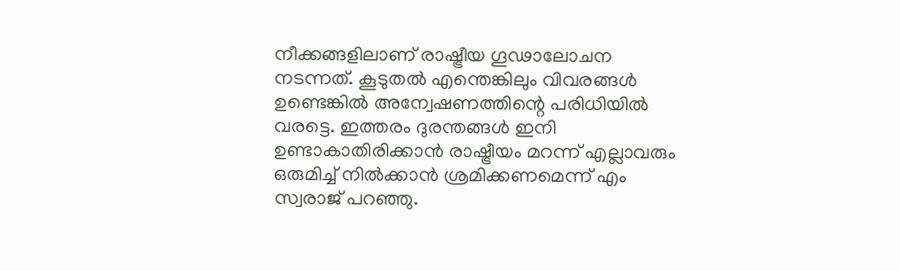നീക്കങ്ങളിലാണ് രാഷ്ട്രീയ ഗൂഢാലോചന നടന്നത്. കൂടുതല്‍ എന്തെങ്കിലും വിവരങ്ങള്‍ ഉണ്ടെങ്കില്‍ അന്വേഷണത്തിന്റെ പരിധിയില്‍ വരട്ടെ. ഇത്തരം ദുരന്തങ്ങള്‍ ഇനി ഉണ്ടാകാതിരിക്കാന്‍ രാഷ്ട്രീയം മറന്ന് എല്ലാവരും ഒരുമിച്ച് നില്‍ക്കാന്‍ ശ്രമിക്കണമെന്ന് എം സ്വരാജ് പറഞ്ഞു.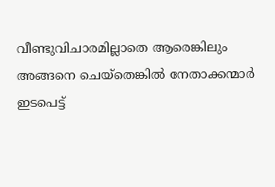വീണ്ടുവിചാരമില്ലാതെ ആരെങ്കിലും അങ്ങനെ ചെയ്‌തെങ്കില്‍ നേതാക്കന്മാര്‍ ഇടപെട്ട്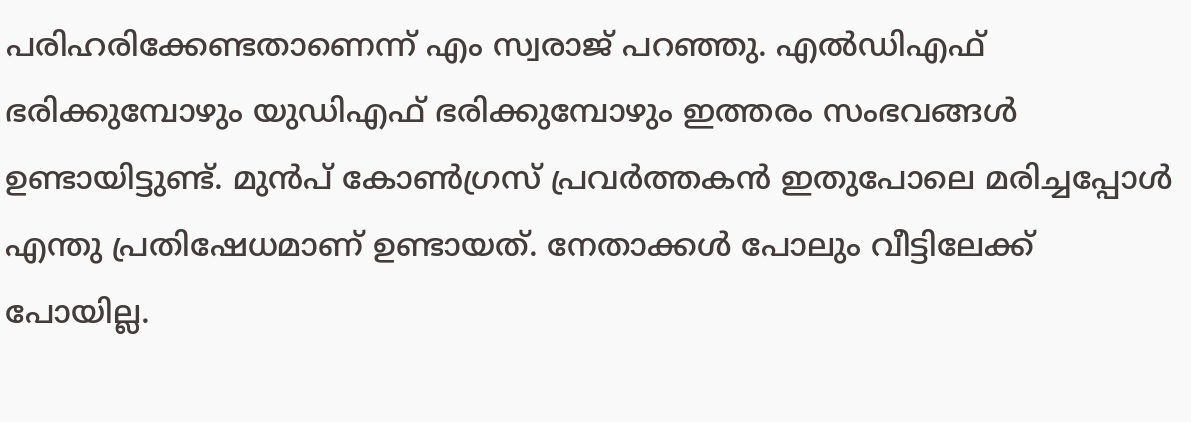പരിഹരിക്കേണ്ടതാണെന്ന് എം സ്വരാജ് പറഞ്ഞു. എല്‍ഡിഎഫ് ഭരിക്കുമ്പോഴും യുഡിഎഫ് ഭരിക്കുമ്പോഴും ഇത്തരം സംഭവങ്ങള്‍ ഉണ്ടായിട്ടുണ്ട്. മുന്‍പ് കോണ്‍ഗ്രസ് പ്രവര്‍ത്തകന്‍ ഇതുപോലെ മരിച്ചപ്പോള്‍ എന്തു പ്രതിഷേധമാണ് ഉണ്ടായത്. നേതാക്കള്‍ പോലും വീട്ടിലേക്ക് പോയില്ല.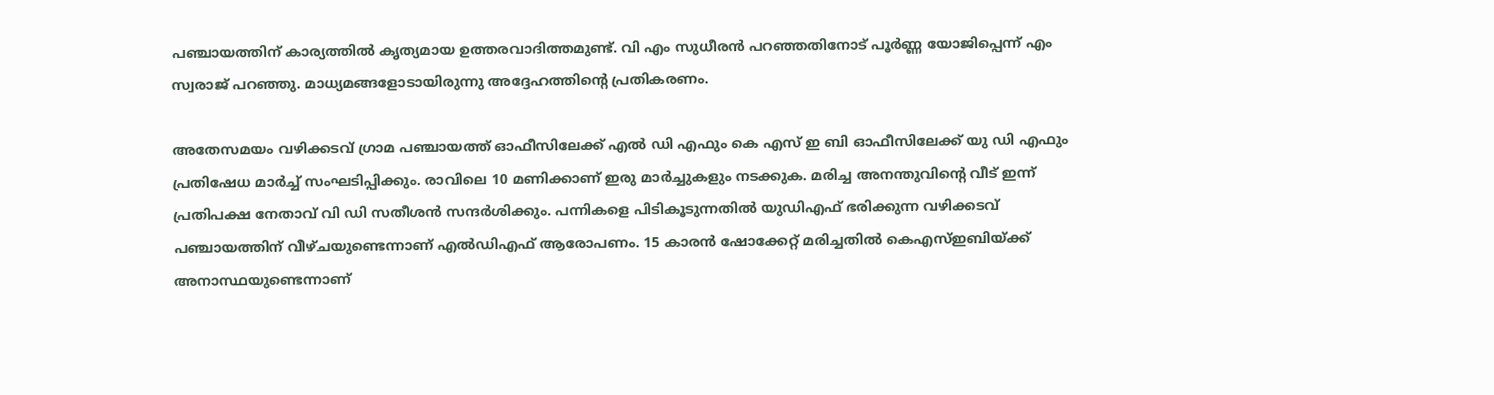പഞ്ചായത്തിന് കാര്യത്തില്‍ കൃത്യമായ ഉത്തരവാദിത്തമുണ്ട്. വി എം സുധീരന്‍ പറഞ്ഞതിനോട് പൂര്‍ണ്ണ യോജിപ്പെന്ന് എം സ്വരാജ് പറഞ്ഞു. മാധ്യമങ്ങളോടായിരുന്നു അദ്ദേഹത്തിന്റെ പ്രതികരണം.

അതേസമയം വഴിക്കടവ് ഗ്രാമ പഞ്ചായത്ത് ഓഫീസിലേക്ക് എല്‍ ഡി എഫും കെ എസ് ഇ ബി ഓഫീസിലേക്ക് യു ഡി എഫും പ്രതിഷേധ മാര്‍ച്ച് സംഘടിപ്പിക്കും. രാവിലെ 10 മണിക്കാണ് ഇരു മാര്‍ച്ചുകളും നടക്കുക. മരിച്ച അനന്തുവിന്റെ വീട് ഇന്ന് പ്രതിപക്ഷ നേതാവ് വി ഡി സതീശന്‍ സന്ദര്‍ശിക്കും. പന്നികളെ പിടികൂടുന്നതില്‍ യുഡിഎഫ് ഭരിക്കുന്ന വഴിക്കടവ് പഞ്ചായത്തിന് വീഴ്ചയുണ്ടെന്നാണ് എല്‍ഡിഎഫ് ആരോപണം. 15 കാരന്‍ ഷോക്കേറ്റ് മരിച്ചതില്‍ കെഎസ്ഇബിയ്ക്ക് അനാസ്ഥയുണ്ടെന്നാണ്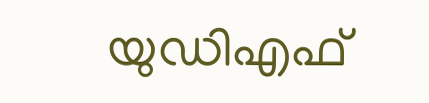യുഡിഎഫ്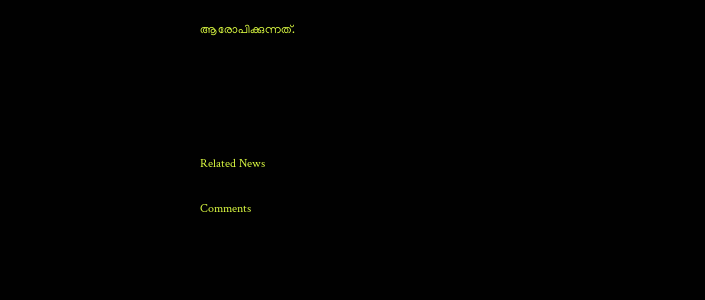ആരോപിക്കുന്നത്.





Related News

Comments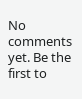No comments yet. Be the first to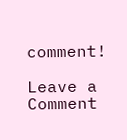comment!

Leave a Comment